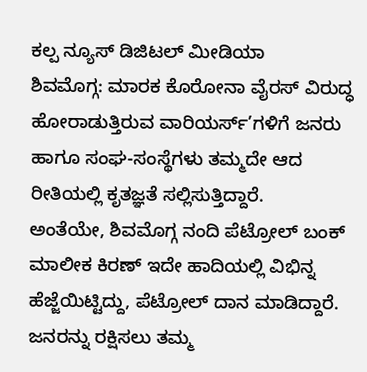ಕಲ್ಪ ನ್ಯೂಸ್ ಡಿಜಿಟಲ್ ಮೀಡಿಯಾ
ಶಿವಮೊಗ್ಗ: ಮಾರಕ ಕೊರೋನಾ ವೈರಸ್ ವಿರುದ್ಧ ಹೋರಾಡುತ್ತಿರುವ ವಾರಿಯರ್ಸ್’ಗಳಿಗೆ ಜನರು ಹಾಗೂ ಸಂಘ-ಸಂಸ್ಥೆಗಳು ತಮ್ಮದೇ ಆದ ರೀತಿಯಲ್ಲಿ ಕೃತಜ್ಞತೆ ಸಲ್ಲಿಸುತ್ತಿದ್ದಾರೆ.
ಅಂತೆಯೇ, ಶಿವಮೊಗ್ಗ ನಂದಿ ಪೆಟ್ರೋಲ್ ಬಂಕ್ ಮಾಲೀಕ ಕಿರಣ್ ಇದೇ ಹಾದಿಯಲ್ಲಿ ವಿಭಿನ್ನ ಹೆಜ್ಜೆಯಿಟ್ಟಿದ್ದು, ಪೆಟ್ರೋಲ್ ದಾನ ಮಾಡಿದ್ದಾರೆ.
ಜನರನ್ನು ರಕ್ಷಿಸಲು ತಮ್ಮ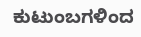ಕುಟುಂಬಗಳಿಂದ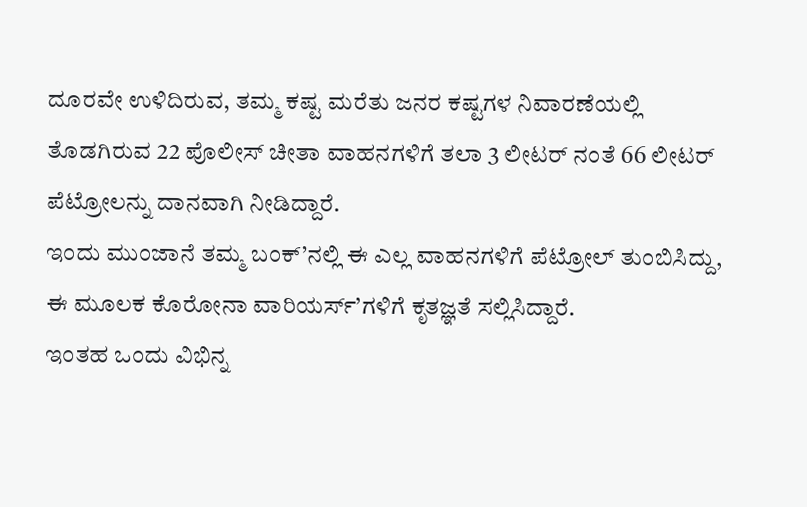ದೂರವೇ ಉಳಿದಿರುವ, ತಮ್ಮ ಕಷ್ಟ ಮರೆತು ಜನರ ಕಷ್ಟಗಳ ನಿವಾರಣೆಯಲ್ಲಿ ತೊಡಗಿರುವ 22 ಪೊಲೀಸ್ ಚೀತಾ ವಾಹನಗಳಿಗೆ ತಲಾ 3 ಲೀಟರ್ ನಂತೆ 66 ಲೀಟರ್ ಪೆಟ್ರೋಲನ್ನು ದಾನವಾಗಿ ನೀಡಿದ್ದಾರೆ.
ಇಂದು ಮುಂಜಾನೆ ತಮ್ಮ ಬಂಕ್’ನಲ್ಲಿ ಈ ಎಲ್ಲ ವಾಹನಗಳಿಗೆ ಪೆಟ್ರೋಲ್ ತುಂಬಿಸಿದ್ದು, ಈ ಮೂಲಕ ಕೊರೋನಾ ವಾರಿಯರ್ಸ್’ಗಳಿಗೆ ಕೃತಜ್ಞತೆ ಸಲ್ಲಿಸಿದ್ದಾರೆ.
ಇಂತಹ ಒಂದು ವಿಭಿನ್ನ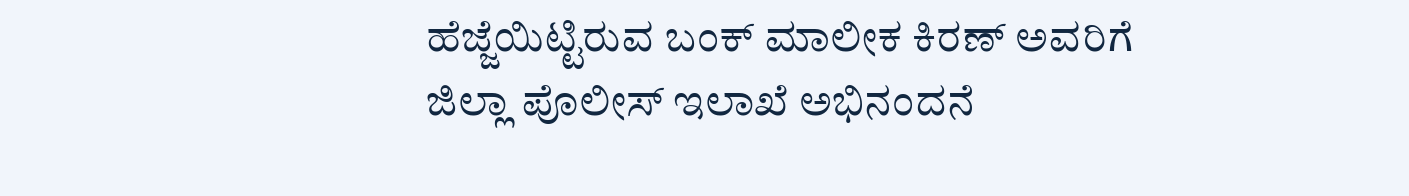ಹೆಜ್ಜೆಯಿಟ್ಟಿರುವ ಬಂಕ್ ಮಾಲೀಕ ಕಿರಣ್ ಅವರಿಗೆ ಜಿಲ್ಲಾ ಪೊಲೀಸ್ ಇಲಾಖೆ ಅಭಿನಂದನೆ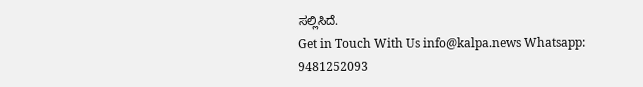ಸಲ್ಲಿಸಿದೆ.
Get in Touch With Us info@kalpa.news Whatsapp: 9481252093